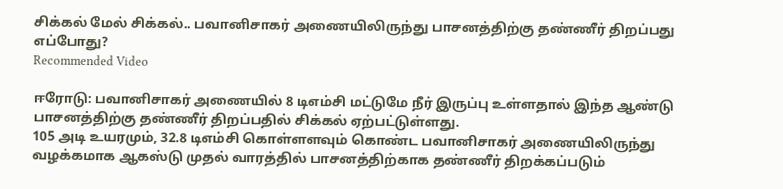சிக்கல் மேல் சிக்கல்.. பவானிசாகர் அணையிலிருந்து பாசனத்திற்கு தண்ணீர் திறப்பது எப்போது?
Recommended Video

ஈரோடு: பவானிசாகர் அணையில் 8 டிஎம்சி மட்டுமே நீர் இருப்பு உள்ளதால் இந்த ஆண்டு பாசனத்திற்கு தண்ணீர் திறப்பதில் சிக்கல் ஏற்பட்டுள்ளது.
105 அடி உயரமும், 32.8 டிஎம்சி கொள்ளளவும் கொண்ட பவானிசாகர் அணையிலிருந்து வழக்கமாக ஆகஸ்டு முதல் வாரத்தில் பாசனத்திற்காக தண்ணீர் திறக்கப்படும்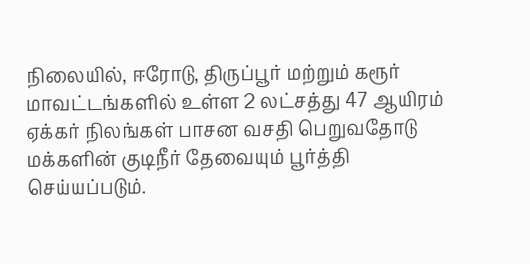நிலையில், ஈரோடு, திருப்பூர் மற்றும் கரூர் மாவட்டங்களில் உள்ள 2 லட்சத்து 47 ஆயிரம் ஏக்கர் நிலங்கள் பாசன வசதி பெறுவதோடு மக்களின் குடிநீர் தேவையும் பூர்த்தி செய்யப்படும்.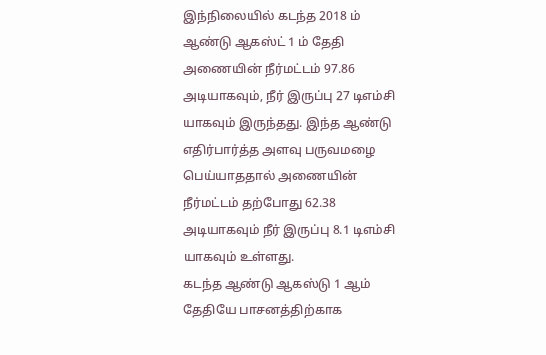இந்நிலையில் கடந்த 2018 ம் ஆண்டு ஆகஸ்ட் 1 ம் தேதி அணையின் நீர்மட்டம் 97.86 அடியாகவும், நீர் இருப்பு 27 டிஎம்சி யாகவும் இருந்தது. இந்த ஆண்டு எதிர்பார்த்த அளவு பருவமழை பெய்யாததால் அணையின் நீர்மட்டம் தற்போது 62.38 அடியாகவும் நீர் இருப்பு 8.1 டிஎம்சி யாகவும் உள்ளது.
கடந்த ஆண்டு ஆகஸ்டு 1 ஆம் தேதியே பாசனத்திற்காக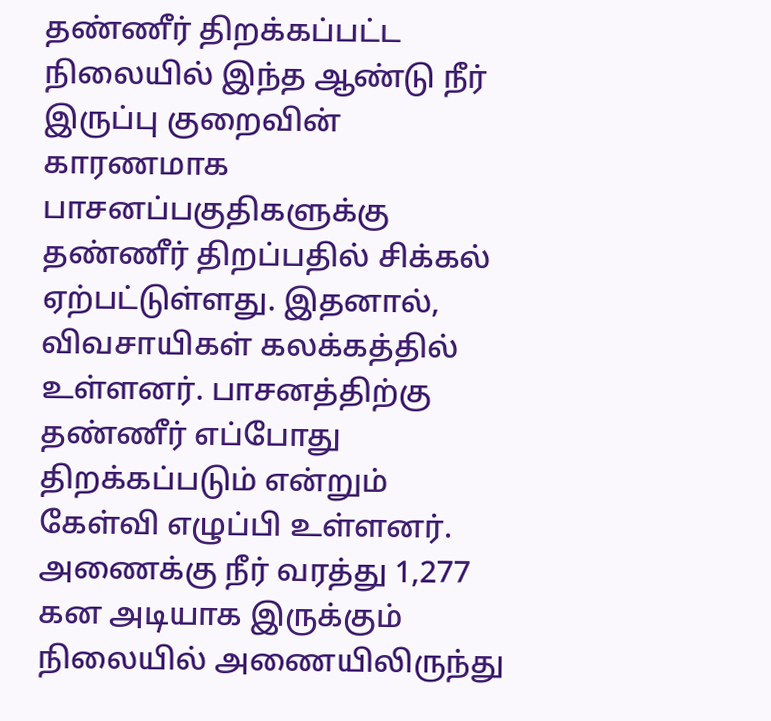தண்ணீர் திறக்கப்பட்ட நிலையில் இந்த ஆண்டு நீர் இருப்பு குறைவின் காரணமாக பாசனப்பகுதிகளுக்கு தண்ணீர் திறப்பதில் சிக்கல் ஏற்பட்டுள்ளது. இதனால், விவசாயிகள் கலக்கத்தில் உள்ளனர். பாசனத்திற்கு தண்ணீர் எப்போது திறக்கப்படும் என்றும் கேள்வி எழுப்பி உள்ளனர்.
அணைக்கு நீர் வரத்து 1,277 கன அடியாக இருக்கும் நிலையில் அணையிலிருந்து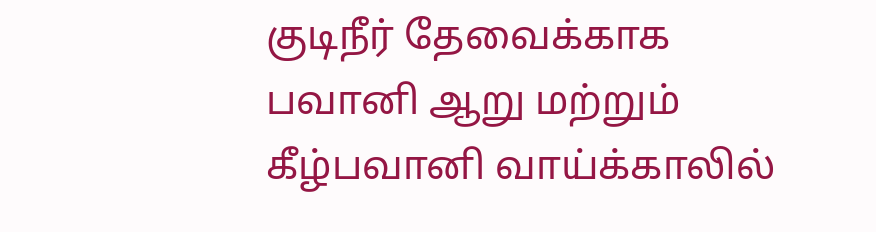குடிநீர் தேவைக்காக பவானி ஆறு மற்றும் கீழ்பவானி வாய்க்காலில்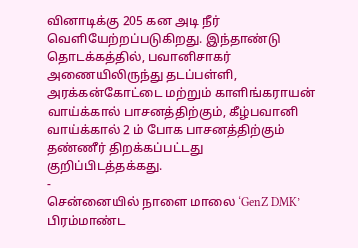வினாடிக்கு 205 கன அடி நீர் வெளியேற்றப்படுகிறது. இந்தாண்டு தொடக்கத்தில், பவானிசாகர் அணையிலிருந்து தடப்பள்ளி, அரக்கன்கோட்டை மற்றும் காளிங்கராயன் வாய்க்கால் பாசனத்திற்கும், கீழ்பவானி வாய்க்கால் 2 ம் போக பாசனத்திற்கும் தண்ணீர் திறக்கப்பட்டது குறிப்பிடத்தக்கது.
-
சென்னையில் நாளை மாலை ‘GenZ DMK’ பிரம்மாண்ட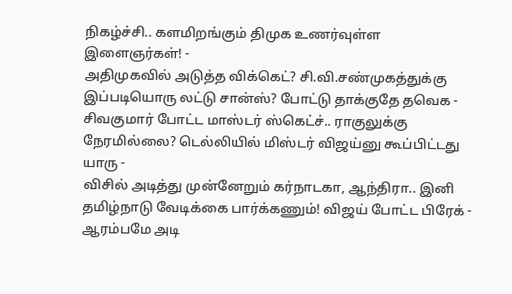நிகழ்ச்சி.. களமிறங்கும் திமுக உணர்வுள்ள இளைஞர்கள்! -
அதிமுகவில் அடுத்த விக்கெட்? சி.வி.சண்முகத்துக்கு இப்படியொரு லட்டு சான்ஸ்? போட்டு தாக்குதே தவெக -
சிவகுமார் போட்ட மாஸ்டர் ஸ்கெட்ச்.. ராகுலுக்கு நேரமில்லை? டெல்லியில் மிஸ்டர் விஜய்னு கூப்பிட்டது யாரு -
விசில் அடித்து முன்னேறும் கர்நாடகா, ஆந்திரா.. இனி தமிழ்நாடு வேடிக்கை பார்க்கணும்! விஜய் போட்ட பிரேக் -
ஆரம்பமே அடி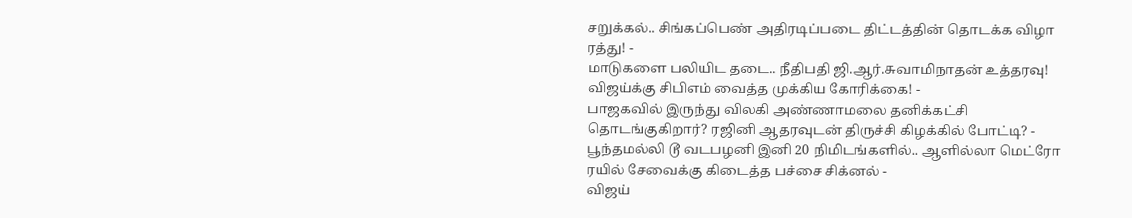சறுக்கல்.. சிங்கப்பெண் அதிரடிப்படை திட்டத்தின் தொடக்க விழா ரத்து! -
மாடுகளை பலியிட தடை.. நீதிபதி ஜி.ஆர்.சுவாமிநாதன் உத்தரவு! விஜய்க்கு சிபிஎம் வைத்த முக்கிய கோரிக்கை! -
பாஜகவில் இருந்து விலகி அண்ணாமலை தனிக்கட்சி தொடங்குகிறார்? ரஜினி ஆதரவுடன் திருச்சி கிழக்கில் போட்டி? -
பூந்தமல்லி டூ வடபழனி இனி 20 நிமிடங்களில்.. ஆளில்லா மெட்ரோ ரயில் சேவைக்கு கிடைத்த பச்சை சிக்னல் -
விஜய்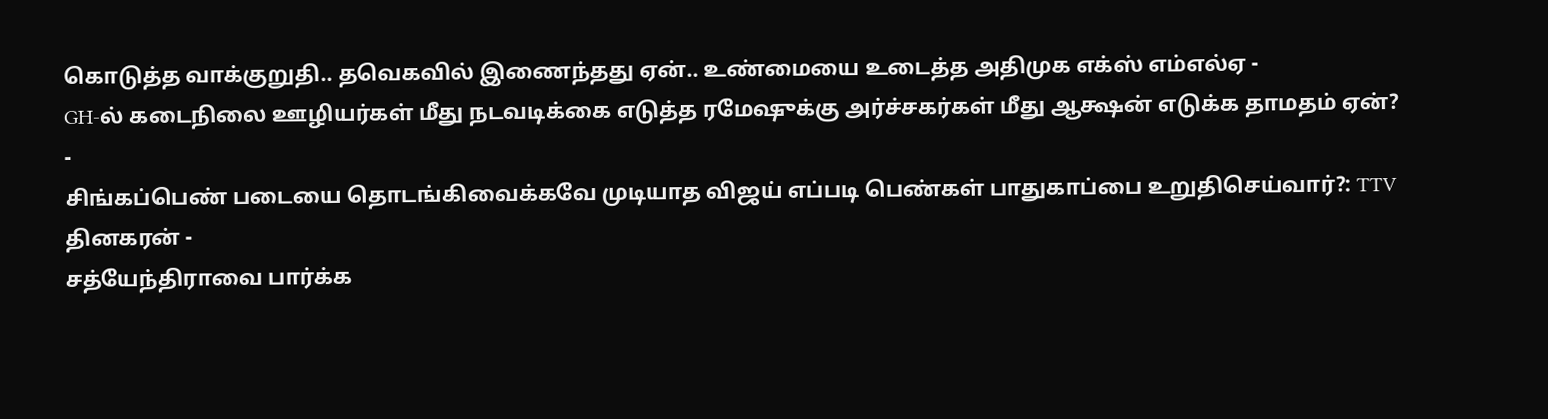கொடுத்த வாக்குறுதி.. தவெகவில் இணைந்தது ஏன்.. உண்மையை உடைத்த அதிமுக எக்ஸ் எம்எல்ஏ -
GH-ல் கடைநிலை ஊழியர்கள் மீது நடவடிக்கை எடுத்த ரமேஷுக்கு அர்ச்சகர்கள் மீது ஆக்ஷன் எடுக்க தாமதம் ஏன்? -
சிங்கப்பெண் படையை தொடங்கிவைக்கவே முடியாத விஜய் எப்படி பெண்கள் பாதுகாப்பை உறுதிசெய்வார்?: TTV தினகரன் -
சத்யேந்திராவை பார்க்க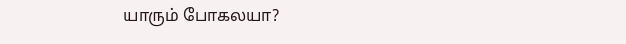யாரும் போகலயா?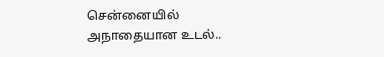சென்னையில் அநாதையான உடல்..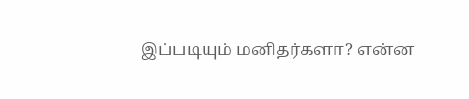இப்படியும் மனிதர்களா? என்ன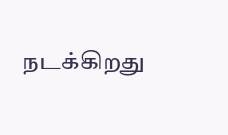நடக்கிறது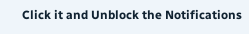Click it and Unblock the Notifications